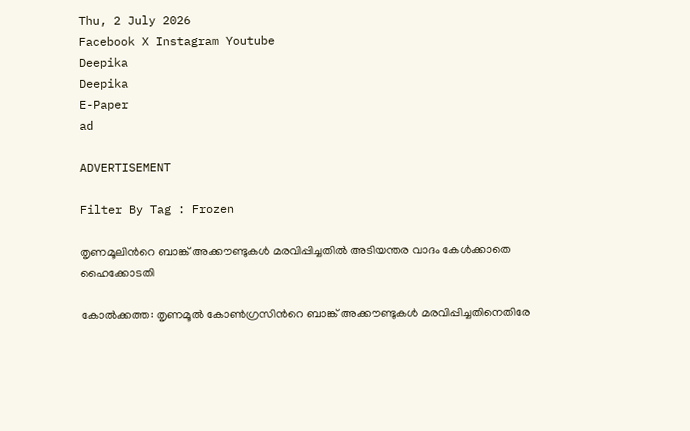Thu, 2 July 2026
Facebook X Instagram Youtube
Deepika
Deepika
E-Paper
ad

ADVERTISEMENT

Filter By Tag : Frozen

തൃണമൂലിന്‍റെ ബാങ്ക് അക്കൗണ്ടുകൾ മരവിപ്പിച്ചതിൽ അടിയന്തര വാദം കേൾക്കാതെ ഹൈക്കോടതി

കോൽക്കത്ത: തൃണമൂൽ കോൺഗ്രസിന്‍റെ ബാങ്ക് അക്കൗണ്ടുകൾ മരവിപ്പിച്ചതിനെതിരേ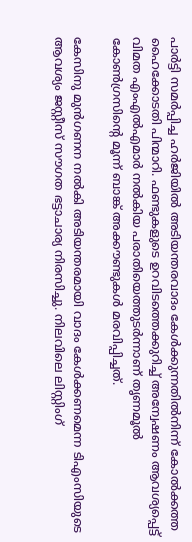പാർട്ടി സമർപ്പിച്ച ഹർജിയിൽ അടിയന്തരവാദം കേൾക്കുന്നതിൽനിന്ന് കോൽക്കത്ത ഹൈക്കോടതി പിന്മാറി. ഫണ്ടുകളുടെ ഉറവിടത്തെക്കുറിച്ച് അന്വേഷണം ആവശ്യപ്പെട്ട് വിമത എംഎൽഎമാർ നൽകിയ പരാതിയെത്തുടർന്നാണ് തൃണമൂൽ കോൺഗ്രസിന്‍റെ മൂന്ന് ബാങ്ക് അക്കൗണ്ടുകൾ മരവിപ്പിച്ചത്.

കേസിനു മുൻഗണന നൽകി അടിയന്തരമായി വാദം കേൾക്കണമെന്ന ടിഎംസിയുടെ ആവശ്യം ജസ്റ്റീസ് സൗഗത ഭട്ടാചാര്യ നിരസിച്ചു. നിലവിലെ ലിസ്റ്റിംഗ്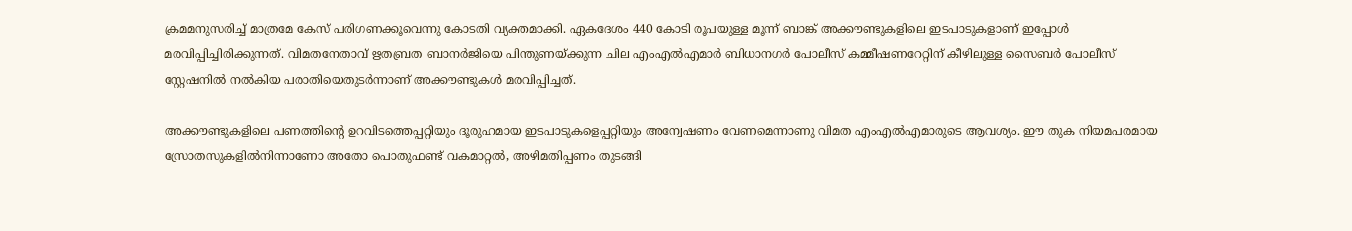ക്രമമനുസരിച്ച് മാത്രമേ കേസ് പരിഗണക്കൂവെന്നു കോടതി വ്യക്തമാക്കി. ഏകദേശം 440 കോടി രൂപയുള്ള മൂന്ന് ബാങ്ക് അക്കൗണ്ടുകളിലെ ഇടപാടുകളാണ് ഇപ്പോൾ മരവിപ്പിച്ചിരിക്കുന്നത്. വിമതനേതാവ് ഋതബ്രത ബാനർജിയെ പിന്തുണയ്ക്കുന്ന ചില എംഎൽഎമാർ ബിധാനഗർ പോലീസ് കമ്മീഷണറേറ്റിന് കീഴിലുള്ള സൈബർ പോലീസ് സ്റ്റേഷനിൽ നൽകിയ പരാതിയെതുടർന്നാണ് അക്കൗണ്ടുകൾ മരവിപ്പിച്ചത്.

അക്കൗണ്ടുകളിലെ പണത്തിന്‍റെ ഉറവിടത്തെപ്പറ്റിയും ദൂരുഹമായ ഇടപാടുകളെപ്പറ്റിയും അന്വേഷണം വേണമെന്നാണു വിമത എംഎൽഎമാരുടെ ആവശ്യം. ഈ തുക നിയമപരമായ സ്രോതസുകളിൽനിന്നാണോ അതോ പൊതുഫണ്ട് വകമാറ്റൽ, അഴിമതിപ്പണം തുടങ്ങി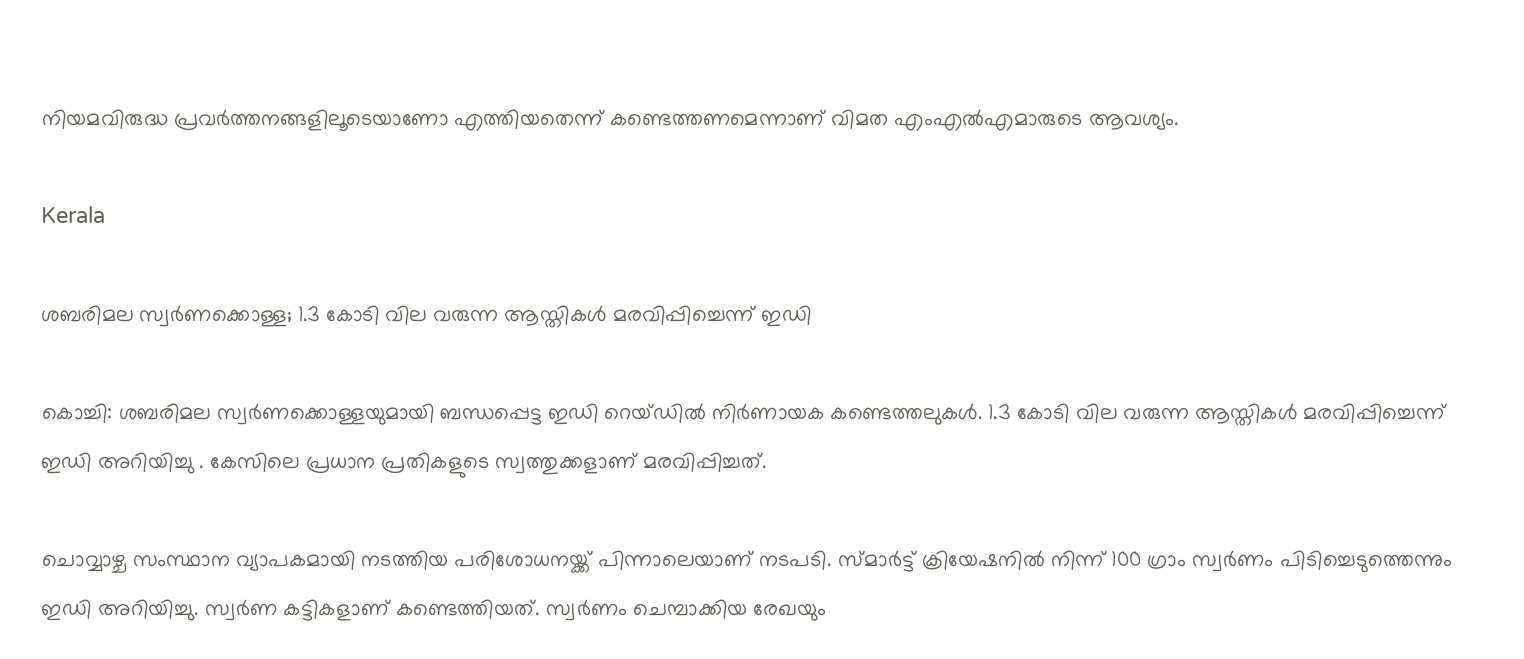നിയമവിരുദ്ധ പ്രവർത്തനങ്ങളിലൂടെയാണോ എത്തിയതെന്ന് കണ്ടെത്തണമെന്നാണ് വിമത എംഎൽഎമാരുടെ ആവശ്യം.

Kerala

ശബരിമല സ്വർണക്കൊള്ള; 1.3 കോടി വില വരുന്ന ആസ്തികൾ മരവിപ്പിച്ചെന്ന് ഇഡി

കൊച്ചി: ശബരിമല സ്വർണക്കൊള്ളയുമായി ബന്ധപ്പെട്ട ഇഡി റെയ്‌ഡില്‍ നിര്‍ണായക കണ്ടെത്തലുകള്‍. 1.3 കോടി വില വരുന്ന ആസ്തികൾ മരവിപ്പിച്ചെന്ന് ഇഡി അറിയിച്ചു . കേസിലെ പ്രധാന പ്രതികളുടെ സ്വത്തുക്കളാണ് മരവിപ്പിച്ചത്.

ചൊവ്വാഴ്ച സംസ്ഥാന വ്യാപകമായി നടത്തിയ പരിശോധനയ്ക്ക് പിന്നാലെയാണ് നടപടി. സ്മാർട്ട് ക്രിയേഷനിൽ നിന്ന് 100 ഗ്രാം സ്വർണം പിടിച്ചെടുത്തെന്നും ഇഡി അറിയിച്ചു. സ്വർണ കട്ടികളാണ് കണ്ടെത്തിയത്. സ്വർണം ചെമ്പാക്കിയ രേഖയും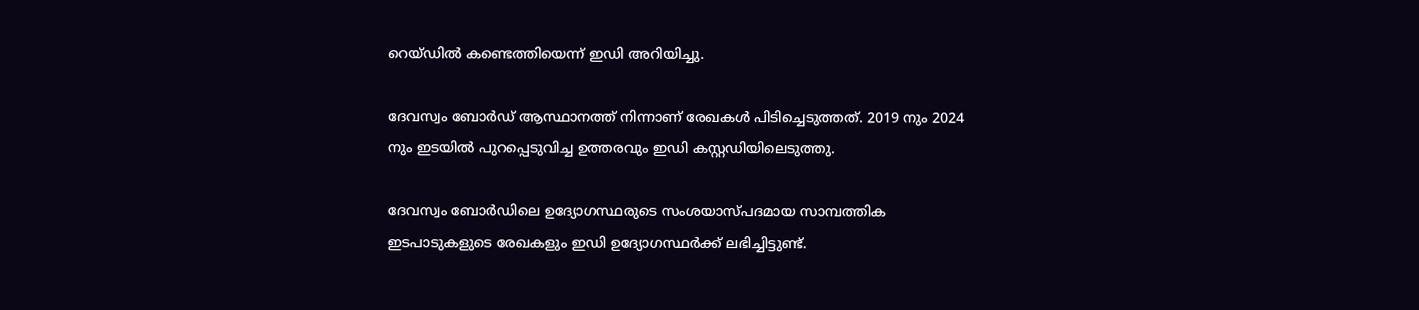റെയ്‌ഡില്‍ കണ്ടെത്തിയെന്ന് ഇഡി അറിയിച്ചു.

ദേവസ്വം ബോർഡ് ആസ്ഥാനത്ത് നിന്നാണ് രേഖകൾ പിടിച്ചെടുത്തത്. 2019 നും 2024 നും ഇടയിൽ പുറപ്പെടുവിച്ച ഉത്തരവും ഇഡി കസ്റ്റഡിയിലെടുത്തു.

ദേവസ്വം ബോർഡിലെ ഉദ്യോഗസ്ഥരുടെ സംശയാസ്പദമായ സാമ്പത്തിക ഇടപാടുകളുടെ രേഖകളും ഇഡി ഉദ്യോഗസ്ഥര്‍ക്ക് ലഭിച്ചിട്ടുണ്ട്.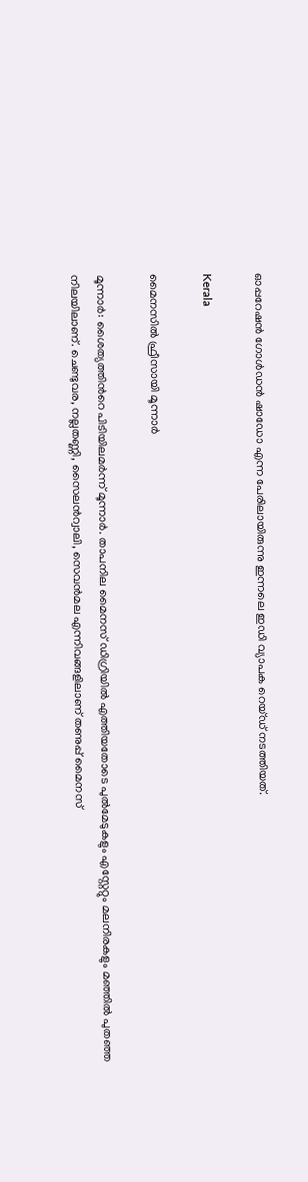ഓപ്പറേഷൻ ഗോൾഡൻ ഷാഡോ എന്ന പേരിലായിരുന്നു ഇന്നലെ ഇഡി വ്യാപക റെയ്ഡ് നടത്തിയത്.

Kerala

മൈനസിൽ ഫ്രീസായി മൂന്നാർ

മൂന്നാര്‍: ശൈത്യത്തിന്‍റെ പിടിയിലമര്‍ന്ന് മൂന്നാര്‍. താപനില മൈനസ് ഡിഗ്രിയില്‍ എത്തിയതോടെ പുല്‍മേടുകളും എസ്റ്റേറ്റും മലനിരകളും മഞ്ഞില്‍ പുതഞ്ഞ നിലയിലാണ്. ചെണ്ടുവര, നല്ലതണ്ണി, സൈലന്‍റ്വാലി, സെവന്‍മല എന്നിവങ്ങളിലാണ് തണുപ്പ് മൈനസ്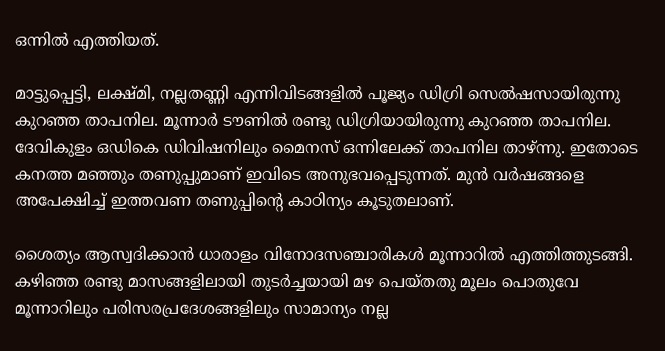ഒന്നില്‍ എത്തിയത്.

മാട്ടുപ്പെട്ടി, ലക്ഷ്മി, നല്ലതണ്ണി എന്നിവിടങ്ങളില്‍ പൂജ്യം ഡിഗ്രി സെല്‍ഷസായിരുന്നു കുറഞ്ഞ താപനില. മൂന്നാര്‍ ടൗണില്‍ രണ്ടു ഡിഗ്രിയായിരുന്നു കുറഞ്ഞ താപനില. ദേവികുളം ഒഡികെ ഡിവിഷനിലും മൈനസ് ഒന്നിലേക്ക് താപനില താഴ്ന്നു. ഇതോടെ കനത്ത മഞ്ഞും തണുപ്പുമാണ് ഇവിടെ അനുഭവപ്പെടുന്നത്. മുന്‍ വര്‍ഷങ്ങളെ അപേക്ഷിച്ച് ഇത്തവണ തണുപ്പിന്‍റെ കാഠിന്യം കൂടുതലാണ്.

ശൈത്യം ആസ്വദിക്കാന്‍ ധാരാളം വിനോദസഞ്ചാരികൾ മൂന്നാറില്‍ എത്തിത്തുടങ്ങി. കഴിഞ്ഞ രണ്ടു മാസങ്ങളിലായി തുടര്‍ച്ചയായി മഴ പെയ്തതു മൂലം പൊതുവേ മൂന്നാറിലും പരിസരപ്രദേശങ്ങളിലും സാമാന്യം നല്ല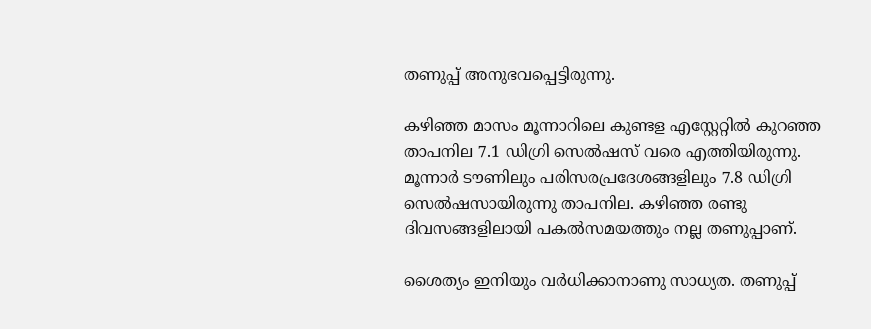തണുപ്പ് അനുഭവപ്പെട്ടിരുന്നു.

കഴിഞ്ഞ മാസം മൂന്നാറിലെ കുണ്ടള എസ്റ്റേറ്റില്‍ കുറഞ്ഞ താപനില 7.1 ഡിഗ്രി സെല്‍ഷസ് വരെ എത്തിയിരുന്നു. മൂന്നാര്‍ ടൗണിലും പരിസരപ്രദേശങ്ങളിലും 7.8 ഡിഗ്രി സെല്‍ഷസായിരുന്നു താപനില. കഴിഞ്ഞ രണ്ടു ദിവസങ്ങളിലായി പകല്‍സമയത്തും നല്ല തണുപ്പാണ്.

ശൈത്യം ഇനിയും വര്‍ധിക്കാനാണു സാധ്യത. തണുപ്പ്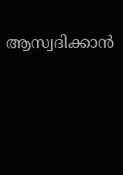ആസ്വദിക്കാന്‍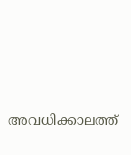അവധിക്കാലത്ത്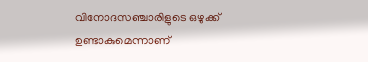വിനോദസഞ്ചാരിളുടെ ഒഴുക്ക് ഉണ്ടാകുമെന്നാണ്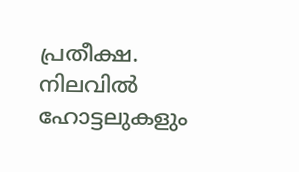പ്രതീക്ഷ. നിലവില്‍ ഹോട്ടലുകളും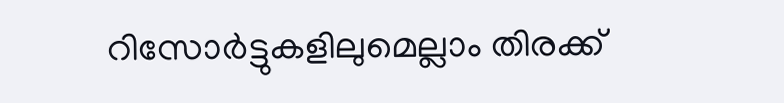റിസോര്‍ട്ടുകളിലുമെല്ലാം തിരക്ക്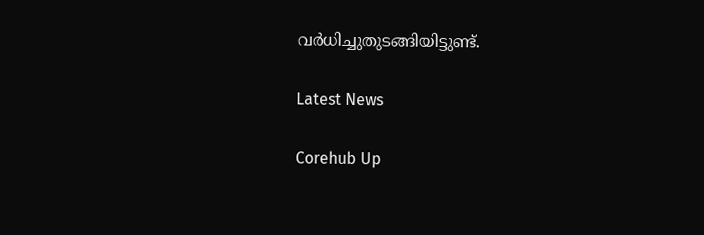വര്‍ധിച്ചുതുടങ്ങിയിട്ടുണ്ട്.

Latest News

Corehub Up